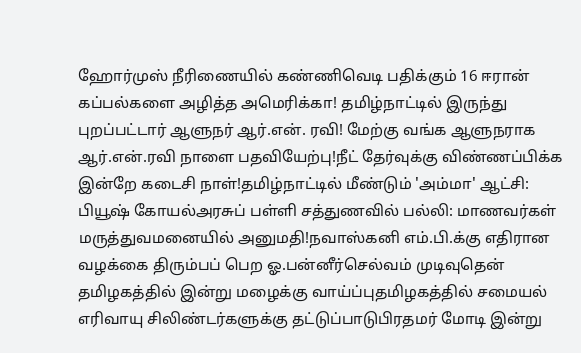ஹோர்முஸ் நீரிணையில் கண்ணிவெடி பதிக்கும் 16 ஈரான் கப்பல்களை அழித்த அமெரிக்கா! தமிழ்நாட்டில் இருந்து புறப்பட்டார் ஆளுநர் ஆர்.என். ரவி! மேற்கு வங்க ஆளுநராக ஆர்.என்.ரவி நாளை பதவியேற்பு!நீட் தேர்வுக்கு விண்ணப்பிக்க இன்றே கடைசி நாள்!தமிழ்நாட்டில் மீண்டும் 'அம்மா' ஆட்சி: பியூஷ் கோயல்அரசுப் பள்ளி சத்துணவில் பல்லி: மாணவர்கள் மருத்துவமனையில் அனுமதி!நவாஸ்கனி எம்.பி.க்கு எதிரான வழக்கை திரும்பப் பெற ஓ.பன்னீர்செல்வம் முடிவுதென் தமிழகத்தில் இன்று மழைக்கு வாய்ப்புதமிழகத்தில் சமையல் எரிவாயு சிலிண்டர்களுக்கு தட்டுப்பாடுபிரதமர் மோடி இன்று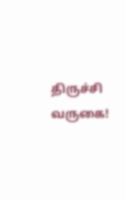திருச்சி வருகை!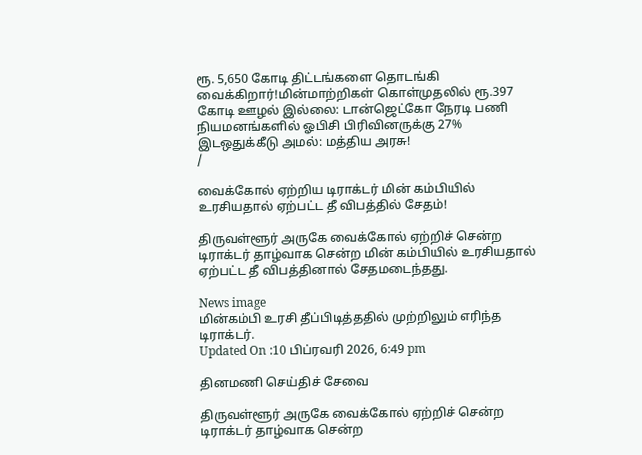ரூ. 5,650 கோடி திட்டங்களை தொடங்கி வைக்கிறார்!மின்மாற்றிகள் கொள்முதலில் ரூ.397 கோடி ஊழல் இல்லை: டான்ஜெட்கோ நேரடி பணி நியமனங்களில் ஓபிசி பிரிவினருக்கு 27% இடஒதுக்கீடு அமல்: மத்திய அரசு!
/

வைக்கோல் ஏற்றிய டிராக்டர் மின் கம்பியில் உரசியதால் ஏற்பட்ட தீ விபத்தில் சேதம்!

திருவள்ளூர் அருகே வைக்கோல் ஏற்றிச் சென்ற டிராக்டர் தாழ்வாக சென்ற மின் கம்பியில் உரசியதால் ஏற்பட்ட தீ விபத்தினால் சேதமடைந்தது.

News image
மின்கம்பி உரசி தீப்பிடித்ததில் முற்றிலும் எரிந்த டிராக்டர்.
Updated On :10 பிப்ரவரி 2026, 6:49 pm

தினமணி செய்திச் சேவை

திருவள்ளூர் அருகே வைக்கோல் ஏற்றிச் சென்ற டிராக்டர் தாழ்வாக சென்ற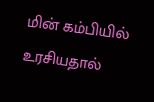மின் கம்பியில் உரசியதால்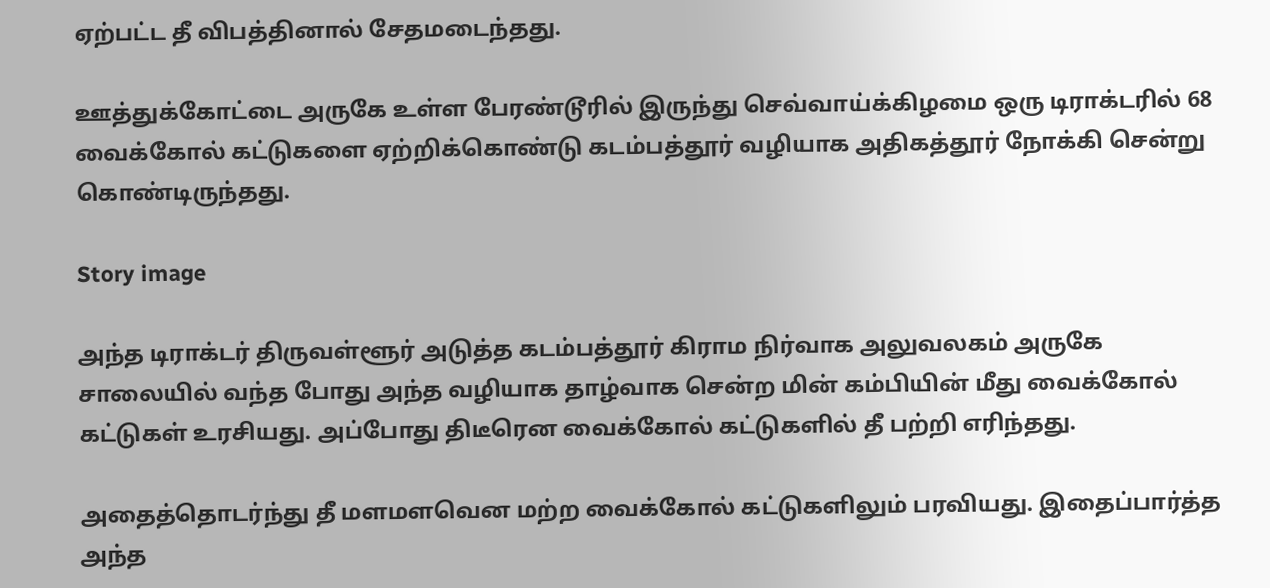ஏற்பட்ட தீ விபத்தினால் சேதமடைந்தது.

ஊத்துக்கோட்டை அருகே உள்ள பேரண்டூரில் இருந்து செவ்வாய்க்கிழமை ஒரு டிராக்டரில் 68 வைக்கோல் கட்டுகளை ஏற்றிக்கொண்டு கடம்பத்தூர் வழியாக அதிகத்தூர் நோக்கி சென்று கொண்டிருந்தது.

Story image

அந்த டிராக்டர் திருவள்ளூர் அடுத்த கடம்பத்தூர் கிராம நிர்வாக அலுவலகம் அருகே சாலையில் வந்த போது அந்த வழியாக தாழ்வாக சென்ற மின் கம்பியின் மீது வைக்கோல் கட்டுகள் உரசியது. அப்போது திடீரென வைக்கோல் கட்டுகளில் தீ பற்றி எரிந்தது.

அதைத்தொடர்ந்து தீ மளமளவென மற்ற வைக்கோல் கட்டுகளிலும் பரவியது. இதைப்பார்த்த அந்த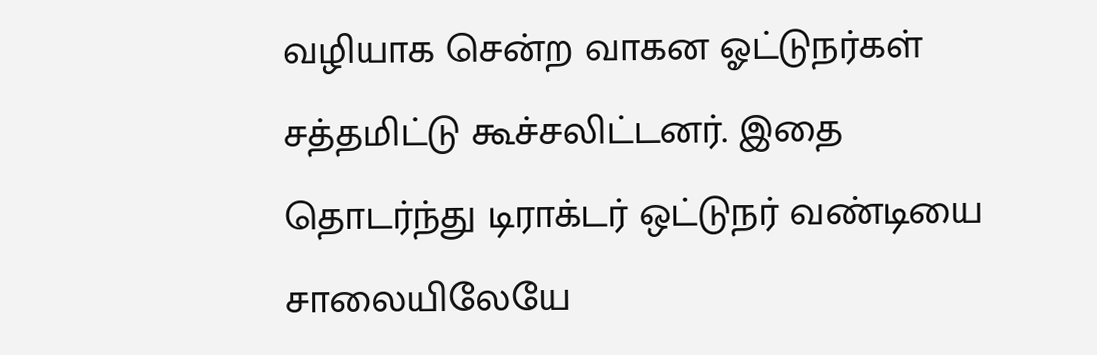வழியாக சென்ற வாகன ஓட்டுநர்கள் சத்தமிட்டு கூச்சலிட்டனர். இதை தொடர்ந்து டிராக்டர் ஒட்டுநர் வண்டியை சாலையிலேயே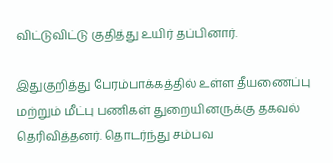விட்டுவிட்டு குதித்து உயிர் தப்பினார்.

இதுகுறித்து பேரம்பாக்கத்தில் உள்ள தீயணைப்பு மற்றும் மீட்பு பணிகள் துறையினருக்கு தகவல் தெரிவித்தனர். தொடர்ந்து சம்பவ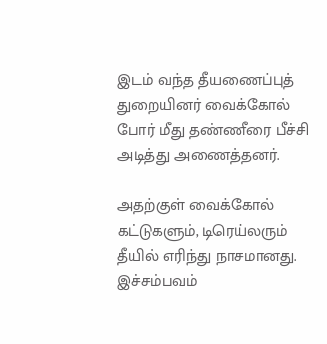இடம் வந்த தீயணைப்புத் துறையினர் வைக்கோல் போர் மீது தண்ணீரை பீச்சி அடித்து அணைத்தனர்.

அதற்குள் வைக்கோல் கட்டுகளும், டிரெய்லரும் தீயில் எரிந்து நாசமானது. இச்சம்பவம்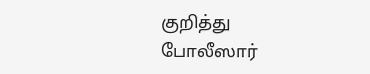குறித்து போலீஸார்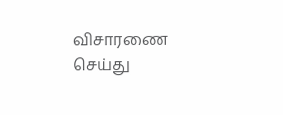விசாரணை செய்து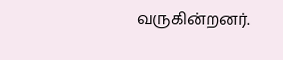வருகின்றனர்.